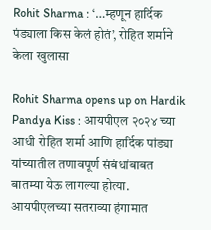Rohit Sharma : ‘…म्हणून हार्दिक पंड्याला किस केलं होतं’, रोहित शर्माने केला खुलासा

Rohit Sharma opens up on Hardik Pandya Kiss : आयपीएल २०२४ च्या आधी रोहित शर्मा आणि हार्दिक पांड्या यांच्यातील तणावपूर्ण संबंधांबाबत बातम्या येऊ लागल्या होत्या. आयपीएलच्या सतराव्या हंगामात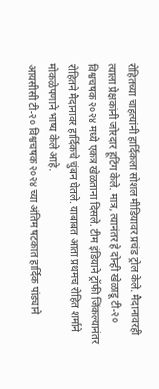रोहितच्या चाहत्यांनी हार्दिकला सोशल मीडियावर प्रचंड ट्रोल केले. मैदानावरही त्याला प्रेक्षकांनी जोरदार हूटिंग केले. मात्र, त्यानंतर हे दोन्ही खेळाडू टी-२० विश्वचषक २०२४ मध्ये एकत्र खेळताना दिसले. टीम इंडियाने ट्रॉफी जिंकल्यानंतर रोहितने मैदानावर हार्दिकचे चुंबन घेतले. याबाबत आता प्रथमच रोहित शर्माने मोकळेपणाने भाष्य केले आहे.
आयसीसी टी-२० विश्वचषक २०२४ च्या अंतिम षटकात हार्दिक पांड्याने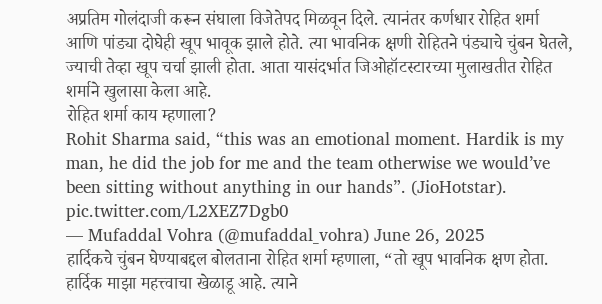अप्रतिम गोलंदाजी करून संघाला विजेतेपद मिळवून दिले. त्यानंतर कर्णधार रोहित शर्मा आणि पांड्या दोघेही खूप भावूक झाले होते. त्या भावनिक क्षणी रोहितने पंड्याचे चुंबन घेतले, ज्याची तेव्हा खूप चर्चा झाली होता. आता यासंदर्भात जिओहॉटस्टारच्या मुलाखतीत रोहित शर्माने खुलासा केला आहे.
रोहित शर्मा काय म्हणाला?
Rohit Sharma said, “this was an emotional moment. Hardik is my man, he did the job for me and the team otherwise we would’ve been sitting without anything in our hands”. (JioHotstar). pic.twitter.com/L2XEZ7Dgb0
— Mufaddal Vohra (@mufaddal_vohra) June 26, 2025
हार्दिकचे चुंबन घेण्याबद्दल बोलताना रोहित शर्मा म्हणाला, “तो खूप भावनिक क्षण होता. हार्दिक माझा महत्त्वाचा खेळाडू आहे. त्याने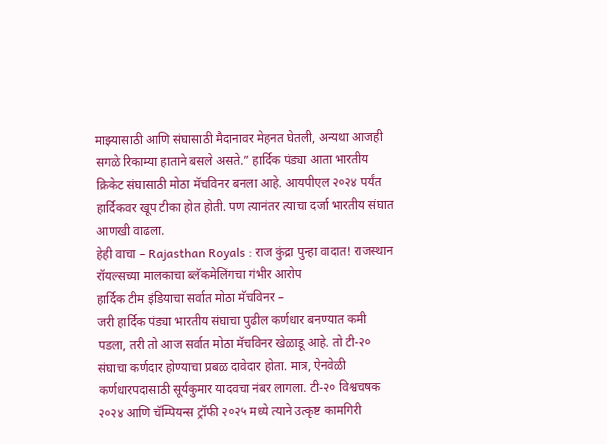माझ्यासाठी आणि संघासाठी मैदानावर मेहनत घेतली, अन्यथा आजही सगळे रिकाम्या हाताने बसले असते.” हार्दिक पंड्या आता भारतीय क्रिकेट संघासाठी मोठा मॅचविनर बनला आहे. आयपीएल २०२४ पर्यंत हार्दिकवर खूप टीका होत होती. पण त्यानंतर त्याचा दर्जा भारतीय संघात आणखी वाढला.
हेही वाचा – Rajasthan Royals : राज कुंद्रा पुन्हा वादात! राजस्थान रॉयल्सच्या मालकाचा ब्लॅकमेलिंगचा गंभीर आरोप
हार्दिक टीम इंडियाचा सर्वात मोठा मॅचविनर –
जरी हार्दिक पंड्या भारतीय संघाचा पुढील कर्णधार बनण्यात कमी पडला, तरी तो आज सर्वात मोठा मॅचविनर खेळाडू आहे. तो टी-२० संघाचा कर्णदार होण्याचा प्रबळ दावेदार होता. मात्र, ऐनवेळी कर्णधारपदासाठी सूर्यकुमार यादवचा नंबर लागला. टी-२० विश्वचषक २०२४ आणि चॅम्पियन्स ट्रॉफी २०२५ मध्ये त्याने उत्कृष्ट कामगिरी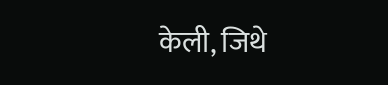केली, जिथे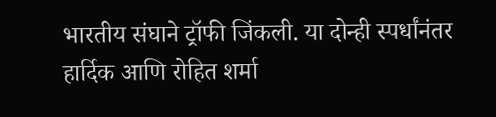भारतीय संघाने ट्रॉफी जिंकली. या दोन्ही स्पर्धांनंतर हार्दिक आणि रोहित शर्मा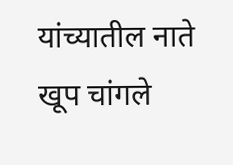यांच्यातील नाते खूप चांगले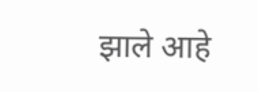झाले आहे